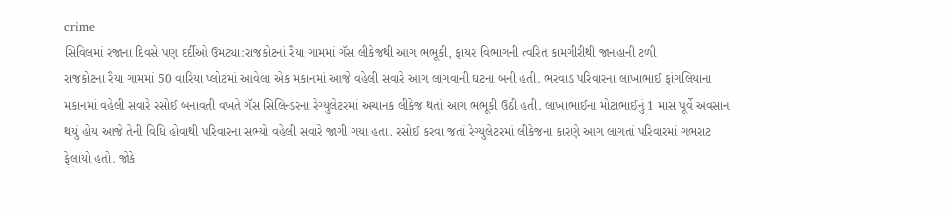crime
સિવિલમાં રજાના દિવસે પણ દર્દીઓ ઉમટ્યા:રાજકોટનાં રૈયા ગામમાં ગૅસ લીકેજથી આગ ભભૂકી, ફાયર વિભાગની ત્વરિત કામગીરીથી જાનહાની ટળી
રાજકોટના રૈયા ગામમાં 50 વારિયા પ્લોટમાં આવેલા એક મકાનમાં આજે વહેલી સવારે આગ લાગવાની ઘટના બની હતી. ભરવાડ પરિવારના લાખાભાઈ ફાંગલિયાના મકાનમાં વહેલી સવારે રસોઈ બનાવતી વખતે ગૅસ સિલિન્ડરના રેગ્યુલેટરમાં અચાનક લીકેજ થતાં આગ ભભૂકી ઉઠી હતી. લાખાભાઈના મોટાભાઈનું 1 માસ પૂર્વે અવસાન થયું હોય આજે તેની વિધિ હોવાથી પરિવારના સભ્યો વહેલી સવારે જાગી ગયા હતા. રસોઈ કરવા જતાં રેગ્યુલેટરમાં લીકેજના કારણે આગ લાગતાં પરિવારમાં ગભરાટ ફેલાયો હતો. જોકે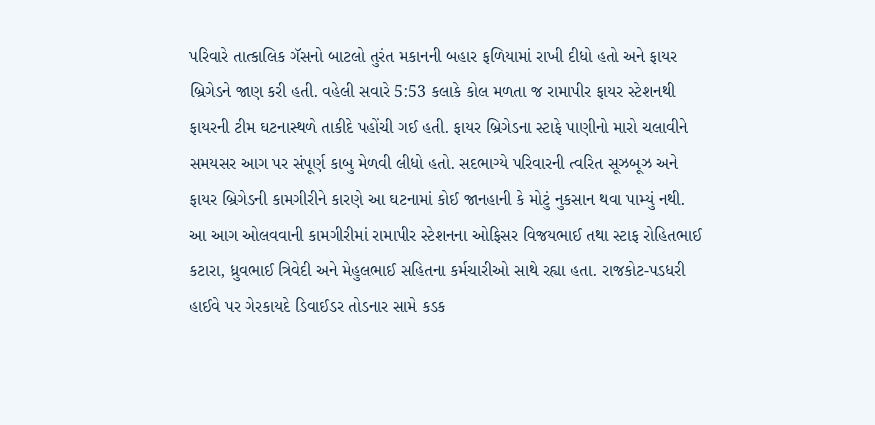પરિવારે તાત્કાલિક ગૅસનો બાટલો તુરંત મકાનની બહાર ફળિયામાં રાખી દીધો હતો અને ફાયર બ્રિગેડને જાણ કરી હતી. વહેલી સવારે 5:53 કલાકે કોલ મળતા જ રામાપીર ફાયર સ્ટેશનથી ફાયરની ટીમ ઘટનાસ્થળે તાકીદે પહોંચી ગઈ હતી. ફાયર બ્રિગેડના સ્ટાફે પાણીનો મારો ચલાવીને સમયસર આગ પર સંપૂર્ણ કાબુ મેળવી લીધો હતો. સદભાગ્યે પરિવારની ત્વરિત સૂઝબૂઝ અને ફાયર બ્રિગેડની કામગીરીને કારણે આ ઘટનામાં કોઈ જાનહાની કે મોટું નુકસાન થવા પામ્યું નથી. આ આગ ઓલવવાની કામગીરીમાં રામાપીર સ્ટેશનના ઓફિસર વિજયભાઈ તથા સ્ટાફ રોહિતભાઈ કટારા, ધ્રુવભાઈ ત્રિવેદી અને મેહુલભાઈ સહિતના કર્મચારીઓ સાથે રહ્યા હતા. રાજકોટ-પડધરી હાઈવે પર ગેરકાયદે ડિવાઈડર તોડનાર સામે કડક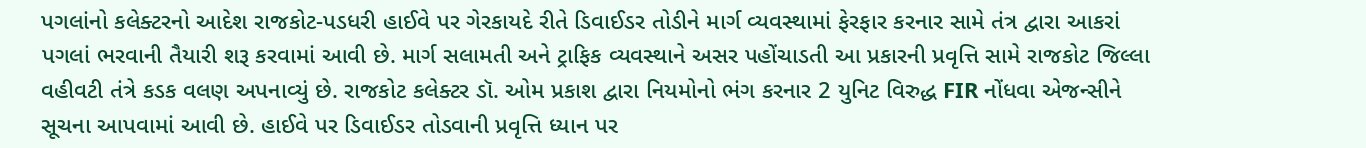પગલાંનો કલેક્ટરનો આદેશ રાજકોટ-પડધરી હાઈવે પર ગેરકાયદે રીતે ડિવાઈડર તોડીને માર્ગ વ્યવસ્થામાં ફેરફાર કરનાર સામે તંત્ર દ્વારા આકરાં પગલાં ભરવાની તૈયારી શરૂ કરવામાં આવી છે. માર્ગ સલામતી અને ટ્રાફિક વ્યવસ્થાને અસર પહોંચાડતી આ પ્રકારની પ્રવૃત્તિ સામે રાજકોટ જિલ્લા વહીવટી તંત્રે કડક વલણ અપનાવ્યું છે. રાજકોટ કલેક્ટર ડૉ. ઓમ પ્રકાશ દ્વારા નિયમોનો ભંગ કરનાર 2 યુનિટ વિરુદ્ધ FIR નોંધવા એજન્સીને સૂચના આપવામાં આવી છે. હાઈવે પર ડિવાઈડર તોડવાની પ્રવૃત્તિ ધ્યાન પર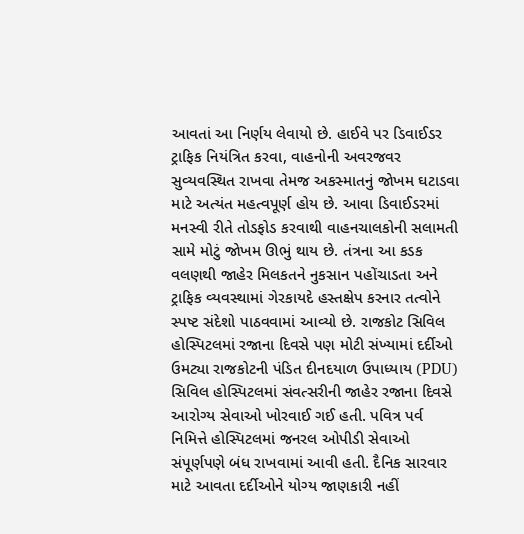આવતાં આ નિર્ણય લેવાયો છે. હાઈવે પર ડિવાઈડર ટ્રાફિક નિયંત્રિત કરવા, વાહનોની અવરજવર સુવ્યવસ્થિત રાખવા તેમજ અકસ્માતનું જોખમ ઘટાડવા માટે અત્યંત મહત્વપૂર્ણ હોય છે. આવા ડિવાઈડરમાં મનસ્વી રીતે તોડફોડ કરવાથી વાહનચાલકોની સલામતી સામે મોટું જોખમ ઊભું થાય છે. તંત્રના આ કડક વલણથી જાહેર મિલકતને નુકસાન પહોંચાડતા અને ટ્રાફિક વ્યવસ્થામાં ગેરકાયદે હસ્તક્ષેપ કરનાર તત્વોને સ્પષ્ટ સંદેશો પાઠવવામાં આવ્યો છે. રાજકોટ સિવિલ હોસ્પિટલમાં રજાના દિવસે પણ મોટી સંખ્યામાં દર્દીઓ ઉમટ્યા રાજકોટની પંડિત દીનદયાળ ઉપાધ્યાય (PDU) સિવિલ હોસ્પિટલમાં સંવત્સરીની જાહેર રજાના દિવસે આરોગ્ય સેવાઓ ખોરવાઈ ગઈ હતી. પવિત્ર પર્વ નિમિત્તે હોસ્પિટલમાં જનરલ ઓપીડી સેવાઓ સંપૂર્ણપણે બંધ રાખવામાં આવી હતી. દૈનિક સારવાર માટે આવતા દર્દીઓને યોગ્ય જાણકારી નહીં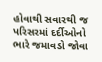હોવાથી સવારથી જ પરિસરમાં દર્દીઓનો ભારે જમાવડો જોવા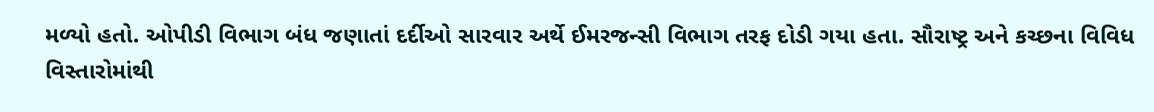મળ્યો હતો. ઓપીડી વિભાગ બંધ જણાતાં દર્દીઓ સારવાર અર્થે ઈમરજન્સી વિભાગ તરફ દોડી ગયા હતા. સૌરાષ્ટ્ર અને કચ્છના વિવિધ વિસ્તારોમાંથી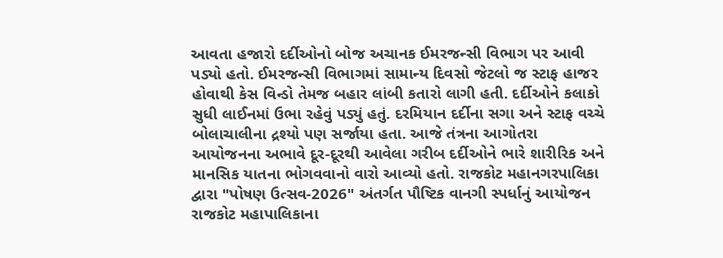આવતા હજારો દર્દીઓનો બોજ અચાનક ઈમરજન્સી વિભાગ પર આવી પડ્યો હતો. ઈમરજન્સી વિભાગમાં સામાન્ય દિવસો જેટલો જ સ્ટાફ હાજર હોવાથી કેસ વિન્ડો તેમજ બહાર લાંબી કતારો લાગી હતી. દર્દીઓને કલાકો સુધી લાઈનમાં ઉભા રહેવું પડ્યું હતું. દરમિયાન દર્દીના સગા અને સ્ટાફ વચ્ચે બોલાચાલીના દ્રશ્યો પણ સર્જાયા હતા. આજે તંત્રના આગોતરા આયોજનના અભાવે દૂર-દૂરથી આવેલા ગરીબ દર્દીઓને ભારે શારીરિક અને માનસિક યાતના ભોગવવાનો વારો આવ્યો હતો. રાજકોટ મહાનગરપાલિકા દ્વારા "પોષણ ઉત્સવ-2026" અંતર્ગત પૌષ્ટિક વાનગી સ્પર્ધાનું આયોજન રાજકોટ મહાપાલિકાના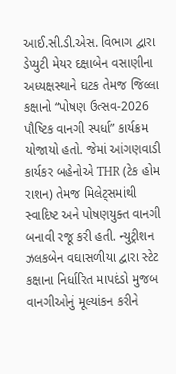આઈ.સી.ડી.એસ. વિભાગ દ્વારા ડેપ્યુટી મેયર દક્ષાબેન વસાણીના અધ્યક્ષસ્થાને ઘટક તેમજ જિલ્લા કક્ષાનો “પોષણ ઉત્સવ-2026 પૌષ્ટિક વાનગી સ્પર્ધા” કાર્યક્રમ યોજાયો હતો. જેમાં આંગણવાડી કાર્યકર બહેનોએ THR (ટેક હોમ રાશન) તેમજ મિલેટ્સમાંથી સ્વાદિષ્ટ અને પોષણયુક્ત વાનગી બનાવી રજૂ કરી હતી. ન્યુટ્રીશન ઝલકબેન વઘાસળીયા દ્વારા સ્ટેટ કક્ષાના નિર્ધારિત માપદંડો મુજબ વાનગીઓનું મૂલ્યાંકન કરીને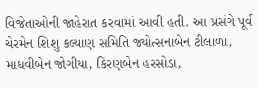વિજેતાઓની જાહેરાત કરવામાં આવી હતી. આ પ્રસંગે પૂર્વ ચેરમેન શિશુ કલ્યાણ સમિતિ જ્યોત્સનાબેન ટીલાળા, માધવીબેન જોગીયા, કિરણબેન હરસોડા,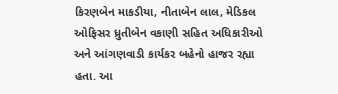કિરણબેન માકડીયા, નીતાબેન લાલ, મેડિકલ ઓફિસર ધ્રુતીબેન વકાણી સહિત અધિકારીઓ અને આંગણવાડી કાર્યકર બહેનો હાજર રહ્યા હતા. આ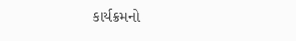કાર્યક્રમનો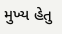મુખ્ય હેતુ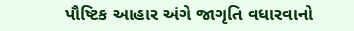પૌષ્ટિક આહાર અંગે જાગૃતિ વધારવાનો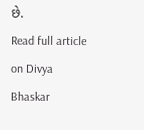છે.
Read full article on Divya Bhaskar